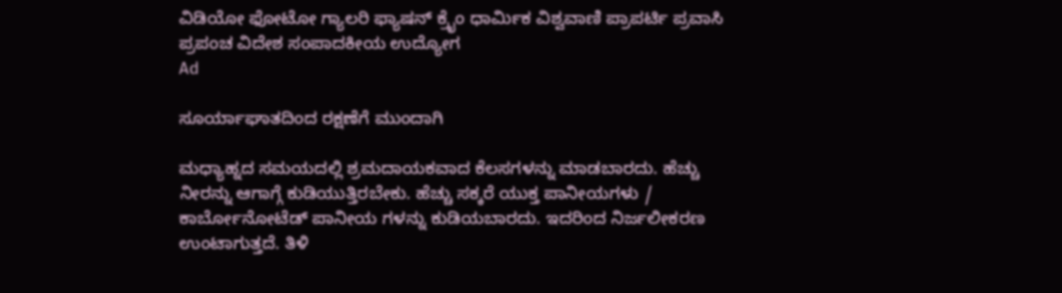ವಿಡಿಯೋ ಫೋಟೋ ಗ್ಯಾಲರಿ ಫ್ಯಾಷನ್ ಕ್ರೈಂ ಧಾರ್ಮಿಕ ವಿಶ್ವವಾಣಿ ಪ್ರಾಪರ್ಟಿ ಪ್ರವಾಸಿ ಪ್ರಪಂಚ ವಿದೇಶ ಸಂಪಾದಕೀಯ ಉದ್ಯೋಗ
Ad

ಸೂರ್ಯಾಘಾತದಿಂದ ರಕ್ಷಣೆಗೆ ಮುಂದಾಗಿ

ಮಧ್ಯಾಹ್ನದ ಸಮಯದಲ್ಲಿ ಶ್ರಮದಾಯಕವಾದ ಕೆಲಸಗಳನ್ನು ಮಾಡಬಾರದು. ಹೆಚ್ಚು ನೀರನ್ನು ಆಗಾಗ್ಗೆ ಕುಡಿಯುತ್ತಿರಬೇಕು. ಹೆಚ್ಚು ಸಕ್ಕರೆ ಯುಕ್ತ ಪಾನೀಯಗಳು / ಕಾರ್ಬೋನೋಟೆಡ್ ಪಾನೀಯ ಗಳನ್ನು ಕುಡಿಯಬಾರದು. ಇದರಿಂದ ನಿರ್ಜಲೀಕರಣ ಉಂಟಾಗುತ್ತದೆ. ತಿಳಿ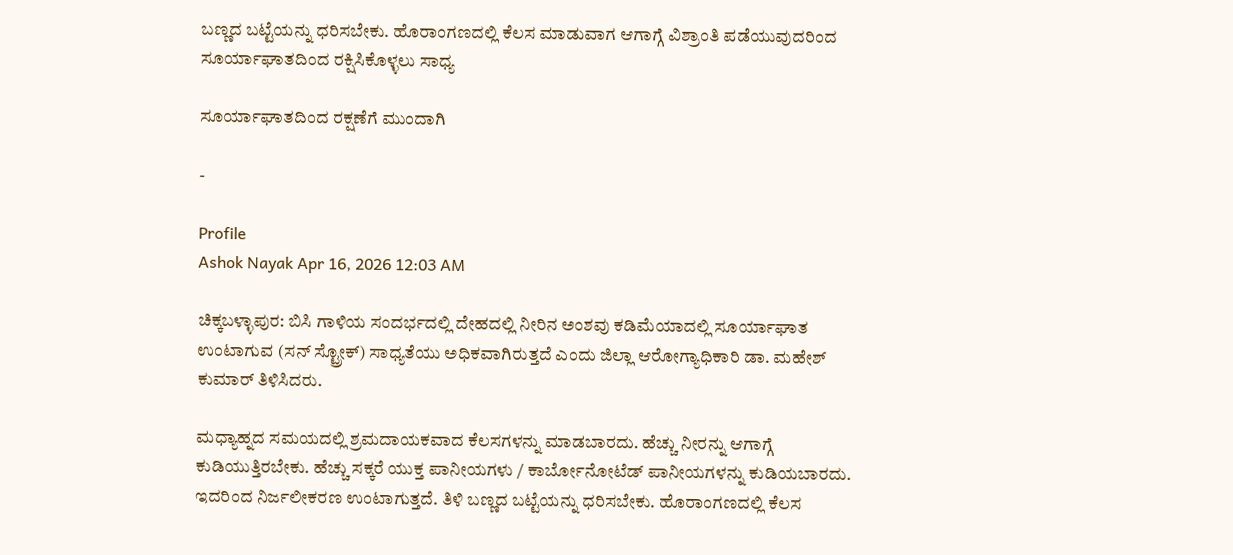ಬಣ್ಣದ ಬಟ್ಟೆಯನ್ನು ಧರಿಸಬೇಕು. ಹೊರಾಂಗಣದಲ್ಲಿ ಕೆಲಸ ಮಾಡುವಾಗ ಆಗಾಗ್ಗೆ ವಿಶ್ರಾಂತಿ ಪಡೆಯುವುದರಿಂದ ಸೂರ್ಯಾಘಾತದಿಂದ ರಕ್ಷಿಸಿಕೊಳ್ಳಲು ಸಾಧ್ಯ

ಸೂರ್ಯಾಘಾತದಿಂದ ರಕ್ಷಣೆಗೆ ಮುಂದಾಗಿ

-

Profile
Ashok Nayak Apr 16, 2026 12:03 AM

ಚಿಕ್ಕಬಳ್ಳಾಪುರ: ಬಿಸಿ ಗಾಳಿಯ ಸಂದರ್ಭದಲ್ಲಿ ದೇಹದಲ್ಲಿ ನೀರಿನ ಅಂಶವು ಕಡಿಮೆಯಾದಲ್ಲಿ ಸೂರ್ಯಾಘಾತ ಉಂಟಾಗುವ (ಸನ್ ಸ್ಟ್ರೋಕ್) ಸಾಧ್ಯತೆಯು ಅಧಿಕವಾಗಿರುತ್ತದೆ ಎಂದು ಜಿಲ್ಲಾ ಆರೋಗ್ಯಾಧಿಕಾರಿ ಡಾ. ಮಹೇಶ್ ಕುಮಾರ್ ತಿಳಿಸಿದರು.

ಮಧ್ಯಾಹ್ನದ ಸಮಯದಲ್ಲಿ ಶ್ರಮದಾಯಕವಾದ ಕೆಲಸಗಳನ್ನು ಮಾಡಬಾರದು. ಹೆಚ್ಚು ನೀರನ್ನು ಆಗಾಗ್ಗೆ ಕುಡಿಯುತ್ತಿರಬೇಕು. ಹೆಚ್ಚು ಸಕ್ಕರೆ ಯುಕ್ತ ಪಾನೀಯಗಳು / ಕಾರ್ಬೋನೋಟೆಡ್ ಪಾನೀಯಗಳನ್ನು ಕುಡಿಯಬಾರದು. ಇದರಿಂದ ನಿರ್ಜಲೀಕರಣ ಉಂಟಾಗುತ್ತದೆ. ತಿಳಿ ಬಣ್ಣದ ಬಟ್ಟೆಯನ್ನು ಧರಿಸಬೇಕು. ಹೊರಾಂಗಣದಲ್ಲಿ ಕೆಲಸ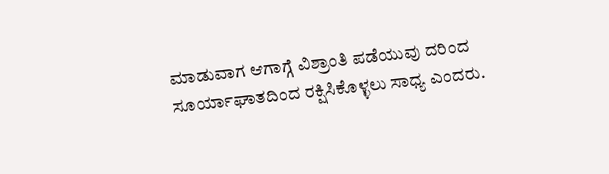ಮಾಡುವಾಗ ಆಗಾಗ್ಗೆ ವಿಶ್ರಾಂತಿ ಪಡೆಯುವು ದರಿಂದ ಸೂರ್ಯಾಘಾತದಿಂದ ರಕ್ಷಿಸಿಕೊಳ್ಳಲು ಸಾಧ್ಯ ಎಂದರು.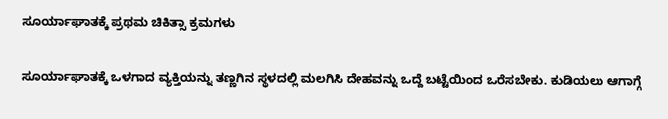ಸೂರ್ಯಾಘಾತಕ್ಕೆ ಪ್ರಥಮ ಚಿಕಿತ್ಸಾ ಕ್ರಮಗಳು

ಸೂರ್ಯಾಘಾತಕ್ಕೆ ಒಳಗಾದ ವ್ಯಕ್ತಿಯನ್ನು ತಣ್ಣಗಿನ ಸ್ಥಳದಲ್ಲಿ ಮಲಗಿಸಿ ದೇಹವನ್ನು ಒದ್ದೆ ಬಟ್ಟೆಯಿಂದ ಒರೆಸಬೇಕು. ಕುಡಿಯಲು ಆಗಾಗ್ಗೆ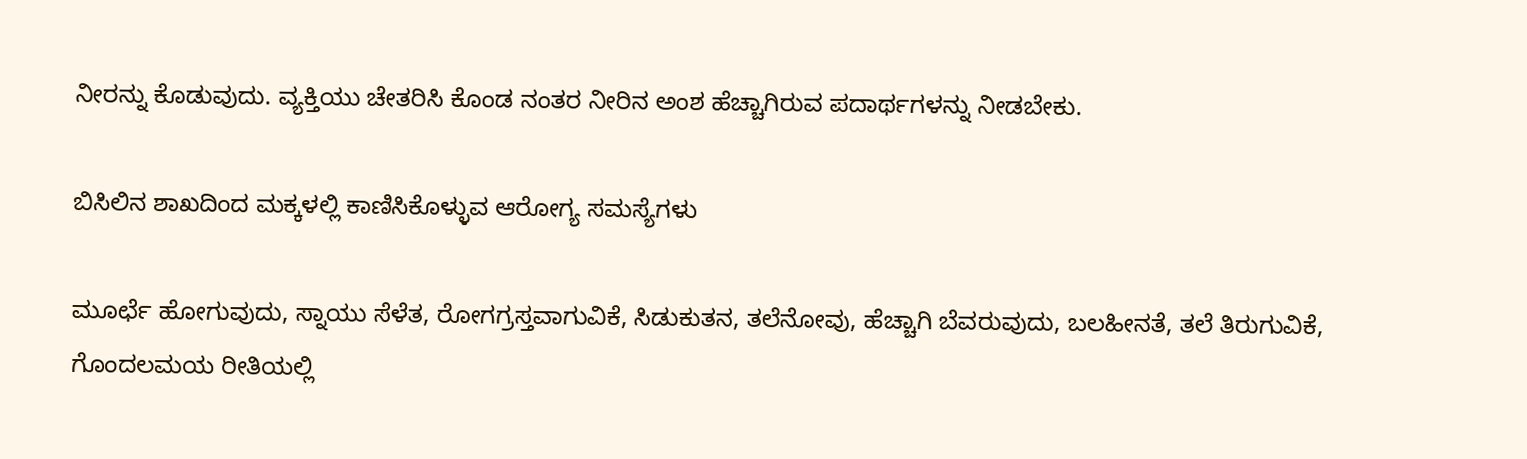ನೀರನ್ನು ಕೊಡುವುದು. ವ್ಯಕ್ತಿಯು ಚೇತರಿಸಿ ಕೊಂಡ ನಂತರ ನೀರಿನ ಅಂಶ ಹೆಚ್ಚಾಗಿರುವ ಪದಾರ್ಥಗಳನ್ನು ನೀಡಬೇಕು.

ಬಿಸಿಲಿನ ಶಾಖದಿಂದ ಮಕ್ಕಳಲ್ಲಿ ಕಾಣಿಸಿಕೊಳ್ಳುವ ಆರೋಗ್ಯ ಸಮಸ್ಯೆಗಳು

ಮೂರ್ಛೆ ಹೋಗುವುದು, ಸ್ನಾಯು ಸೆಳೆತ, ರೋಗಗ್ರಸ್ತವಾಗುವಿಕೆ, ಸಿಡುಕುತನ, ತಲೆನೋವು, ಹೆಚ್ಚಾಗಿ ಬೆವರುವುದು, ಬಲಹೀನತೆ, ತಲೆ ತಿರುಗುವಿಕೆ, ಗೊಂದಲಮಯ ರೀತಿಯಲ್ಲಿ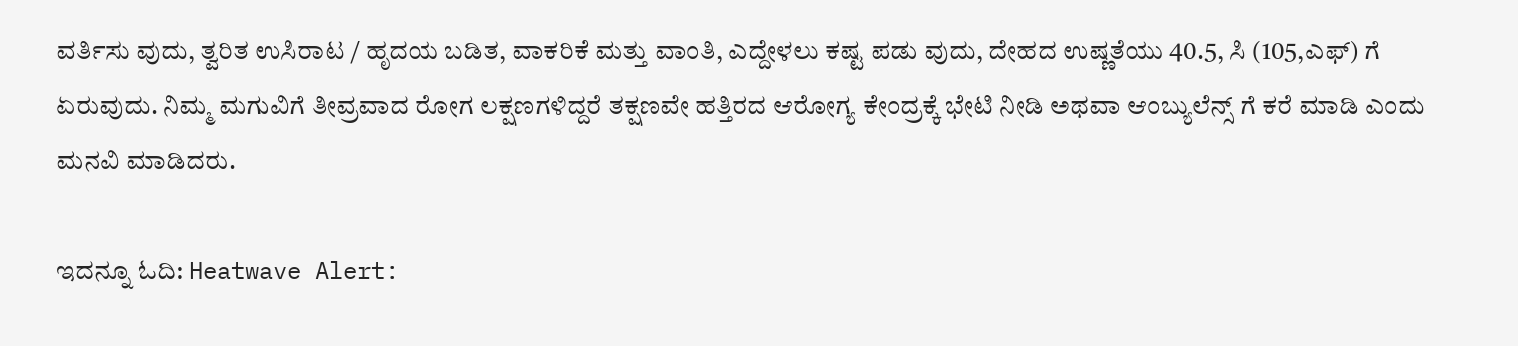ವರ್ತಿಸು ವುದು, ತ್ವರಿತ ಉಸಿರಾಟ / ಹೃದಯ ಬಡಿತ, ವಾಕರಿಕೆ ಮತ್ತು ವಾಂತಿ, ಎದ್ದೇಳಲು ಕಷ್ಟ ಪಡು ವುದು, ದೇಹದ ಉಷ್ಣತೆಯು 40.5, ಸಿ (105,ಎಫ್) ಗೆ ಏರುವುದು. ನಿಮ್ಮ ಮಗುವಿಗೆ ತೀವ್ರವಾದ ರೋಗ ಲಕ್ಷಣಗಳಿದ್ದರೆ ತಕ್ಷಣವೇ ಹತ್ತಿರದ ಆರೋಗ್ಯ ಕೇಂದ್ರಕ್ಕೆ ಭೇಟಿ ನೀಡಿ ಅಥವಾ ಆಂಬ್ಯುಲೆನ್ಸ್ ಗೆ ಕರೆ ಮಾಡಿ ಎಂದು ಮನವಿ ಮಾಡಿದರು.

ಇದನ್ನೂ ಓದಿ: Heatwave Alert: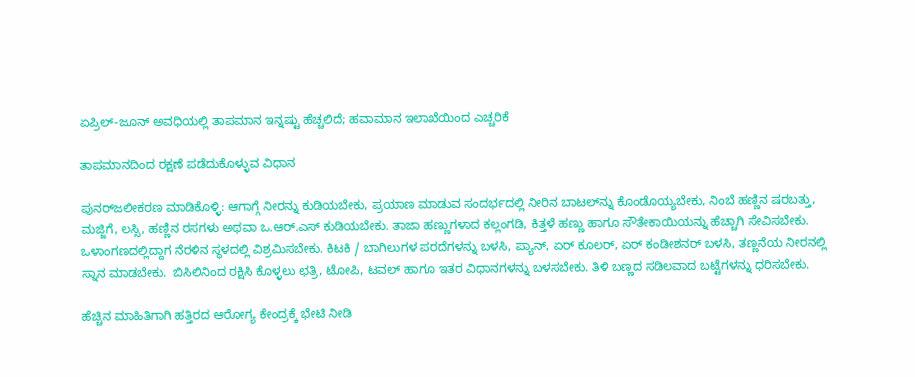ಏಪ್ರಿಲ್‌-ಜೂನ್‌ ಅವಧಿಯಲ್ಲಿ ತಾಪಮಾನ ಇನ್ನಷ್ಟು ಹೆಚ್ಚಲಿದೆ; ಹವಾಮಾನ ಇಲಾಖೆಯಿಂದ ಎಚ್ಚರಿಕೆ

ತಾಪಮಾನದಿಂದ ರಕ್ಷಣೆ ಪಡೆದುಕೊಳ್ಳುವ ವಿಧಾನ

ಪುನರ್‌ಜಲೀಕರಣ ಮಾಡಿಕೊಳ್ಳಿ: ಆಗಾಗ್ಗೆ ನೀರನ್ನು ಕುಡಿಯಬೇಕು, ಪ್ರಯಾಣ ಮಾಡುವ ಸಂದರ್ಭದಲ್ಲಿ ನೀರಿನ ಬಾಟಲ್‌ನ್ನು ಕೊಂಡೊಯ್ಯಬೇಕು, ನಿಂಬೆ ಹಣ್ಣಿನ ಷರಬತ್ತು, ಮಜ್ಜಿಗೆ, ಲಸ್ಸಿ, ಹಣ್ಣಿನ ರಸಗಳು ಅಥವಾ ಒ.ಆರ್.ಎಸ್ ಕುಡಿಯಬೇಕು. ತಾಜಾ ಹಣ್ಣುಗಳಾದ ಕಲ್ಲಂಗಡಿ, ಕಿತ್ತಳೆ ಹಣ್ಣು ಹಾಗೂ ಸೌತೇಕಾಯಿಯನ್ನು ಹೆಚ್ಚಾಗಿ ಸೇವಿಸಬೇಕು. ಒಳಾಂಗಣದಲ್ಲಿದ್ದಾಗ ನೆರಳಿನ ಸ್ಥಳದಲ್ಲಿ ವಿಶ್ರಮಿಸಬೇಕು. ಕಿಟಕಿ / ಬಾಗಿಲುಗಳ ಪರದೆಗಳನ್ನು ಬಳಸಿ, ಪ್ಯಾನ್, ಏರ್ ಕೂಲರ್, ಏರ್ ಕಂಡೀಶನರ್ ಬಳಸಿ, ತಣ್ಣನೆಯ ನೀರನಲ್ಲಿ ಸ್ನಾನ ಮಾಡಬೇಕು.  ಬಿಸಿಲಿನಿಂದ ರಕ್ಷಿಸಿ ಕೊಳ್ಳಲು ಛತ್ರಿ, ಟೋಪಿ, ಟವಲ್ ಹಾಗೂ ಇತರ ವಿಧಾನಗಳನ್ನು ಬಳಸಬೇಕು. ತಿಳಿ ಬಣ್ಣದ ಸಡಿಲವಾದ ಬಟ್ಟೆಗಳನ್ನು ಧರಿಸಬೇಕು.

ಹೆಚ್ಚಿನ ಮಾಹಿತಿಗಾಗಿ ಹತ್ತಿರದ ಆರೋಗ್ಯ ಕೇಂದ್ರಕ್ಕೆ ಭೇಟಿ ನೀಡಿ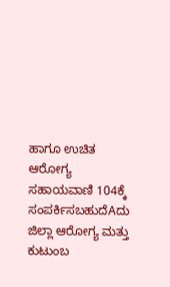ಹಾಗೂ ಉಚಿತ ಆರೋಗ್ಯ ಸಹಾಯವಾಣಿ 104ಕ್ಕೆ ಸಂಪರ್ಕಿಸಬಹುದೆAದು ಜಿಲ್ಲಾ ಆರೋಗ್ಯ ಮತ್ತು ಕುಟುಂಬ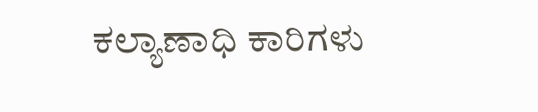ಕಲ್ಯಾಣಾಧಿ ಕಾರಿಗಳು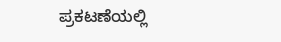ಪ್ರಕಟಣೆಯಲ್ಲಿ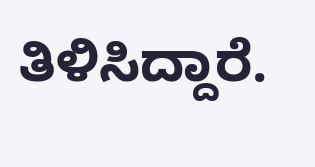ತಿಳಿಸಿದ್ದಾರೆ.